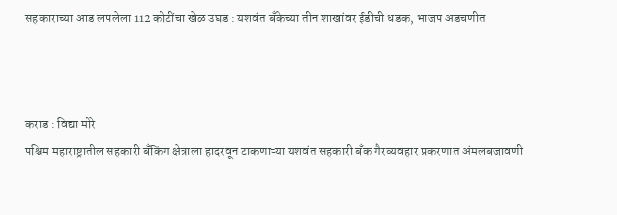सहकाराच्या आड लपलेला 112 कोटींचा खेळ उघड : यशवंत बँकेच्या तीन शाखांवर ईडीची धडक, भाजप अडचणीत



कराड : विद्या मोरे
पश्चिम महाराष्ट्रातील सहकारी बँकिंग क्षेत्राला हादरवून टाकणाऱ्या यशवंत सहकारी बँक गैरव्यवहार प्रकरणात अंमलबजावणी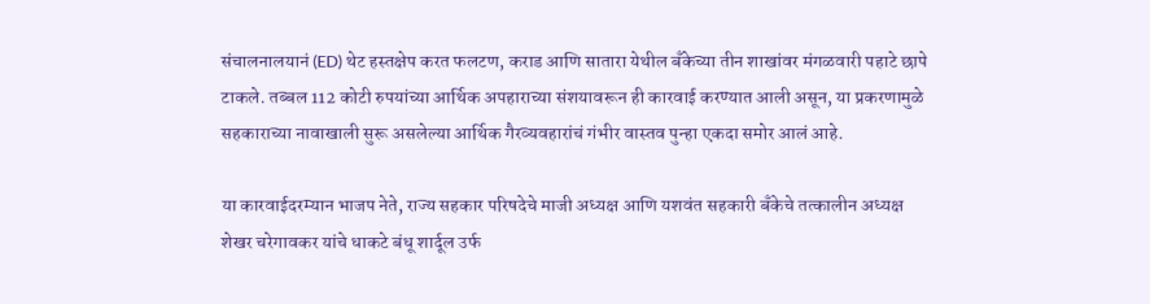संचालनालयानं (ED) थेट हस्तक्षेप करत फलटण, कराड आणि सातारा येथील बँकेच्या तीन शाखांवर मंगळवारी पहाटे छापे टाकले. तब्बल 112 कोटी रुपयांच्या आर्थिक अपहाराच्या संशयावरून ही कारवाई करण्यात आली असून, या प्रकरणामुळे सहकाराच्या नावाखाली सुरू असलेल्या आर्थिक गैरव्यवहारांचं गंभीर वास्तव पुन्हा एकदा समोर आलं आहे.

या कारवाईदरम्यान भाजप नेते, राज्य सहकार परिषदेचे माजी अध्यक्ष आणि यशवंत सहकारी बँकेचे तत्कालीन अध्यक्ष शेखर चरेगावकर यांचे धाकटे बंधू शार्दूल उर्फ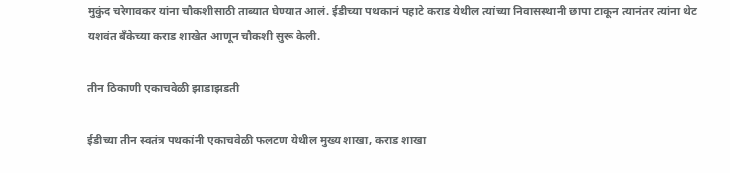मुकुंद चरेगावकर यांना चौकशीसाठी ताब्यात घेण्यात आलं. ईडीच्या पथकानं पहाटे कराड येथील त्यांच्या निवासस्थानी छापा टाकून त्यानंतर त्यांना थेट यशवंत बँकेच्या कराड शाखेत आणून चौकशी सुरू केली.

तीन ठिकाणी एकाचवेळी झाडाझडती

ईडीच्या तीन स्वतंत्र पथकांनी एकाचवेळी फलटण येथील मुख्य शाखा, कराड शाखा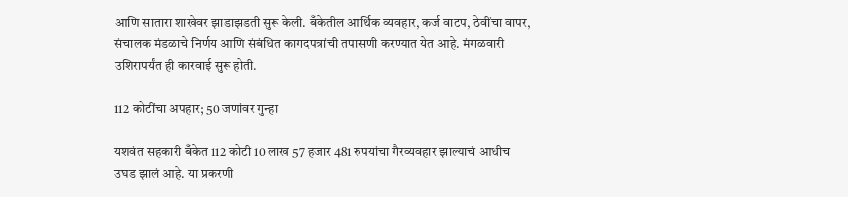आणि सातारा शाखेवर झाडाझडती सुरू केली. बँकेतील आर्थिक व्यवहार, कर्ज वाटप, ठेवींचा वापर, संचालक मंडळाचे निर्णय आणि संबंधित कागदपत्रांची तपासणी करण्यात येत आहे. मंगळवारी उशिरापर्यंत ही कारवाई सुरू होती.

112 कोटींचा अपहार; 50 जणांवर गुन्हा

यशवंत सहकारी बँकेत 112 कोटी 10 लाख 57 हजार 481 रुपयांचा गैरव्यवहार झाल्याचं आधीच उघड झालं आहे. या प्रकरणी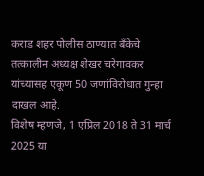कराड शहर पोलीस ठाण्यात बँकेचे तत्कालीन अध्यक्ष शेखर चरेगावकर यांच्यासह एकूण 50 जणांविरोधात गुन्हा दाखल आहे.
विशेष म्हणजे, 1 एप्रिल 2018 ते 31 मार्च 2025 या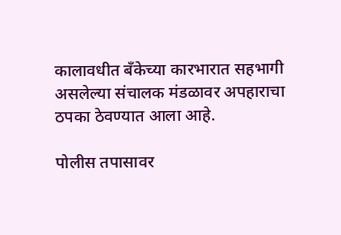कालावधीत बँकेच्या कारभारात सहभागी असलेल्या संचालक मंडळावर अपहाराचा ठपका ठेवण्यात आला आहे.

पोलीस तपासावर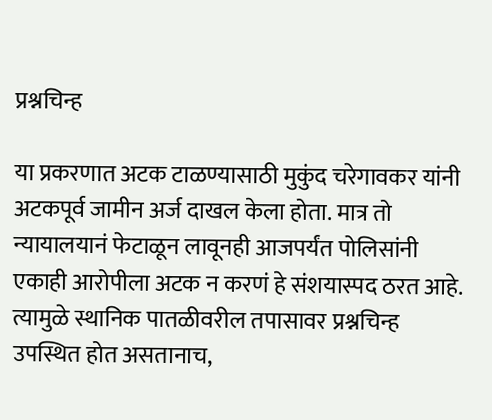प्रश्नचिन्ह

या प्रकरणात अटक टाळण्यासाठी मुकुंद चरेगावकर यांनी अटकपूर्व जामीन अर्ज दाखल केला होता. मात्र तो न्यायालयानं फेटाळून लावूनही आजपर्यंत पोलिसांनी एकाही आरोपीला अटक न करणं हे संशयास्पद ठरत आहे. त्यामुळे स्थानिक पातळीवरील तपासावर प्रश्नचिन्ह उपस्थित होत असतानाच,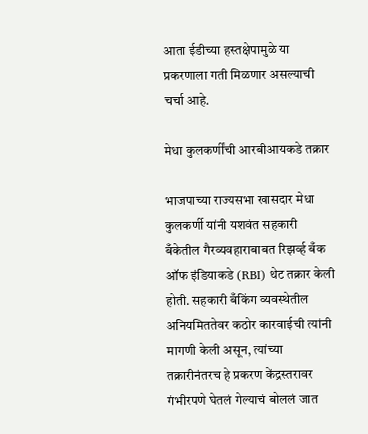आता ईडीच्या हस्तक्षेपामुळे या प्रकरणाला गती मिळणार असल्याची चर्चा आहे.

मेधा कुलकर्णींची आरबीआयकडे तक्रार

भाजपाच्या राज्यसभा खासदार मेधा कुलकर्णी यांनी यशवंत सहकारी बँकेतील गैरव्यवहाराबाबत रिझर्व्ह बँक ऑफ इंडियाकडे (RBI) थेट तक्रार केली होती. सहकारी बँकिंग व्यवस्थेतील अनियमिततेवर कठोर कारवाईची त्यांनी मागणी केली असून, त्यांच्या तक्रारीनंतरच हे प्रकरण केंद्रस्तरावर गंभीरपणे घेतलं गेल्याचं बोललं जात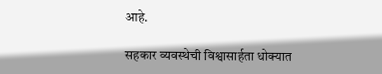आहे.

सहकार व्यवस्थेची विश्वासार्हता धोक्यात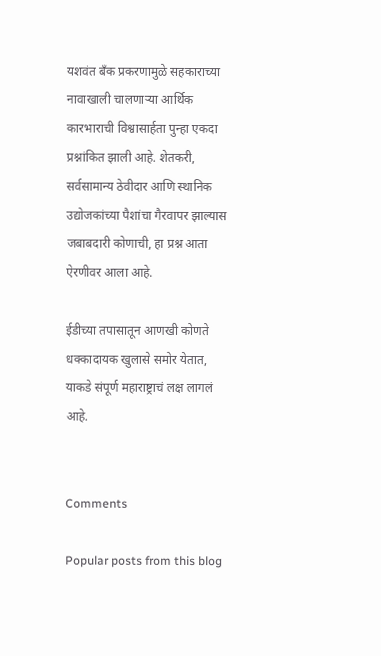यशवंत बँक प्रकरणामुळे सहकाराच्या नावाखाली चालणाऱ्या आर्थिक कारभाराची विश्वासार्हता पुन्हा एकदा प्रश्नांकित झाली आहे. शेतकरी, सर्वसामान्य ठेवीदार आणि स्थानिक उद्योजकांच्या पैशांचा गैरवापर झाल्यास जबाबदारी कोणाची, हा प्रश्न आता ऐरणीवर आला आहे.

ईडीच्या तपासातून आणखी कोणते धक्कादायक खुलासे समोर येतात, याकडे संपूर्ण महाराष्ट्राचं लक्ष लागलं आहे.


Comments

Popular posts from this blog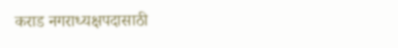कराड नगराध्यक्षपदासाठी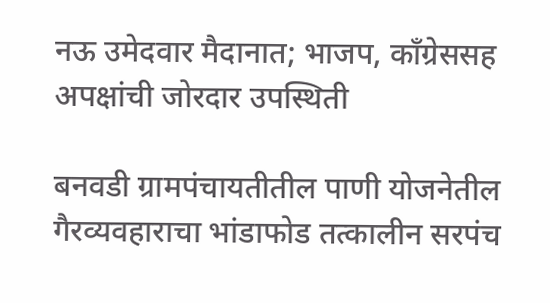नऊ उमेदवार मैदानात; भाजप, काँग्रेससह अपक्षांची जोरदार उपस्थिती

बनवडी ग्रामपंचायतीतील पाणी योजनेतील गैरव्यवहाराचा भांडाफोड तत्कालीन सरपंच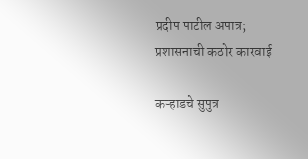प्रदीप पाटील अपात्र; प्रशासनाची कठोर कारवाई

कऱ्हाडचे सुपुत्र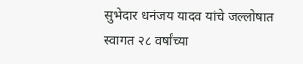सुभेदार धनंजय यादव यांचे जल्लोषात स्वागत २८ वर्षांच्या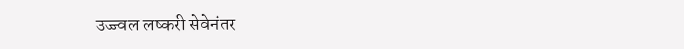उज्ज्वल लष्करी सेवेनंतर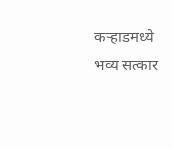कऱ्हाडमध्ये भव्य सत्कार